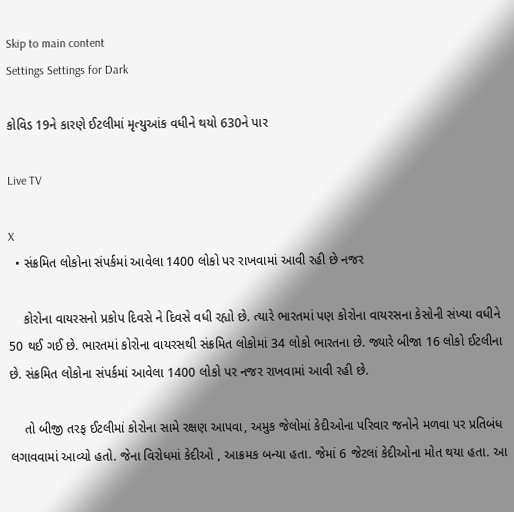Skip to main content
Settings Settings for Dark

કોવિડ 19ને કારણે ઈટલીમાં મૃત્યુઆંક વધીને થયો 630ને પાર

Live TV

X
  • સંક્રમિત લોકોના સંપર્કમાં આવેલા 1400 લોકો પર રાખવામાં આવી રહી છે નજર

    કોરોના વાયરસનો પ્રકોપ દિવસે ને દિવસે વધી રહ્યો છે. ત્યારે ભારતમાં પણ કોરોના વાયરસના કેસોની સંખ્યા વધીને 50 થઈ ગઈ છે. ભારતમાં કોરોના વાયરસથી સંક્રમિત લોકોમાં 34 લોકો ભારતના છે. જ્યારે બીજા 16 લોકો ઈટલીના છે. સંક્રમિત લોકોના સંપર્કમાં આવેલા 1400 લોકો પર નજર રાખવામાં આવી રહી છે.

    તો બીજી તરફ ઈટલીમાં કોરોના સામે રક્ષણ આપવા, અમુક જેલોમાં કેદીઓના પરિવાર જનોને મળવા પર પ્રતિબંધ લગાવવામાં આવ્યો હતો. જેના વિરોધમાં કેદીઓ , આક્રમક બન્યા હતા. જેમાં 6 જેટલાં કેદીઓના મોત થયા હતા. આ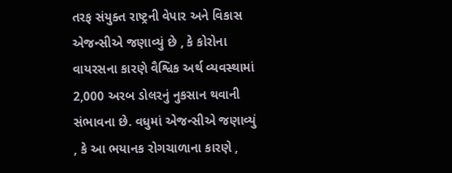તરફ સંયુક્ત રાષ્ટ્રની વેપાર અને વિકાસ એજન્સીએ જણાવ્યું છે , કે કોરોના વાયરસના કારણે વૈશ્વિક અર્થ વ્યવસ્થામાં 2,000 અરબ ડોલરનું નુકસાન થવાની સંભાવના છે. વધુમાં એજન્સીએ જણાવ્યું , કે આ ભયાનક રોગચાળાના કારણે ,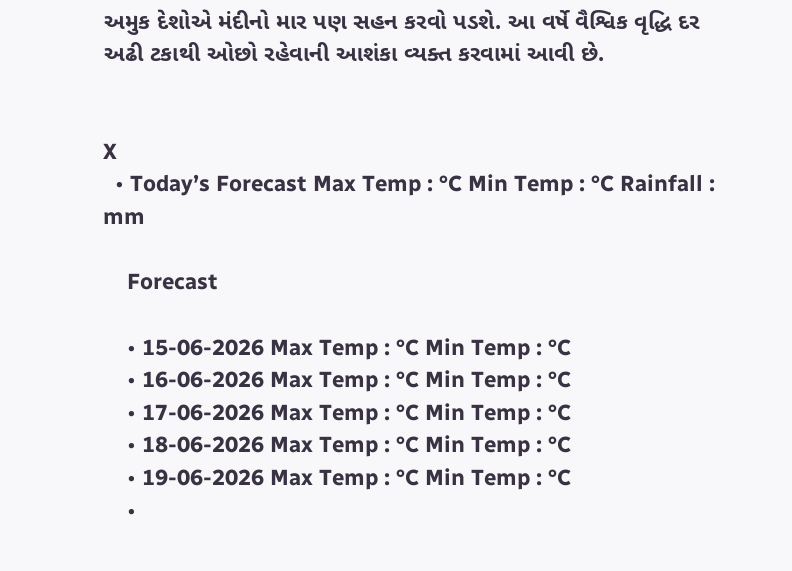અમુક દેશોએ મંદીનો માર પણ સહન કરવો પડશે. આ વર્ષે વૈશ્વિક વૃદ્ધિ દર અઢી ટકાથી ઓછો રહેવાની આશંકા વ્યક્ત કરવામાં આવી છે.


X
  • Today’s Forecast Max Temp : °C Min Temp : °C Rainfall : mm

    Forecast

    • 15-06-2026 Max Temp : °C Min Temp : °C
    • 16-06-2026 Max Temp : °C Min Temp : °C
    • 17-06-2026 Max Temp : °C Min Temp : °C
    • 18-06-2026 Max Temp : °C Min Temp : °C
    • 19-06-2026 Max Temp : °C Min Temp : °C
    •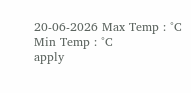20-06-2026 Max Temp : °C Min Temp : °C
apply